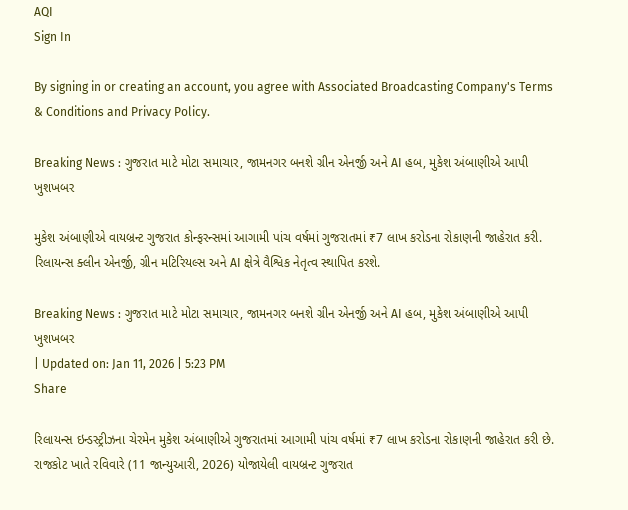AQI
Sign In

By signing in or creating an account, you agree with Associated Broadcasting Company's Terms & Conditions and Privacy Policy.

Breaking News : ગુજરાત માટે મોટા સમાચાર, જામનગર બનશે ગ્રીન એનર્જી અને AI હબ, મુકેશ અંબાણીએ આપી ખુશખબર

મુકેશ અંબાણીએ વાયબ્રન્ટ ગુજરાત કોન્ફરન્સમાં આગામી પાંચ વર્ષમાં ગુજરાતમાં ₹7 લાખ કરોડના રોકાણની જાહેરાત કરી. રિલાયન્સ ક્લીન એનર્જી, ગ્રીન મટિરિયલ્સ અને AI ક્ષેત્રે વૈશ્વિક નેતૃત્વ સ્થાપિત કરશે.

Breaking News : ગુજરાત માટે મોટા સમાચાર, જામનગર બનશે ગ્રીન એનર્જી અને AI હબ, મુકેશ અંબાણીએ આપી ખુશખબર
| Updated on: Jan 11, 2026 | 5:23 PM
Share

રિલાયન્સ ઇન્ડસ્ટ્રીઝના ચેરમેન મુકેશ અંબાણીએ ગુજરાતમાં આગામી પાંચ વર્ષમાં ₹7 લાખ કરોડના રોકાણની જાહેરાત કરી છે. રાજકોટ ખાતે રવિવારે (11 જાન્યુઆરી, 2026) યોજાયેલી વાયબ્રન્ટ ગુજરાત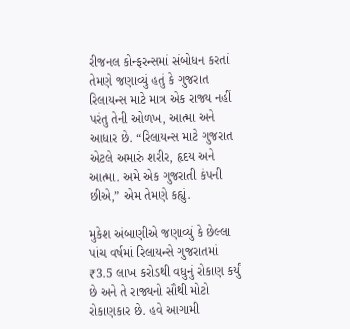રીજનલ કોન્ફરન્સમાં સંબોધન કરતાં તેમણે જણાવ્યું હતું કે ગુજરાત રિલાયન્સ માટે માત્ર એક રાજ્ય નહીં પરંતુ તેની ઓળખ, આત્મા અને આધાર છે. “રિલાયન્સ માટે ગુજરાત એટલે અમારું શરીર, હૃદય અને આત્મા. અમે એક ગુજરાતી કંપની છીએ,” એમ તેમણે કહ્યું.

મુકેશ અંબાણીએ જણાવ્યું કે છેલ્લા પાંચ વર્ષમાં રિલાયન્સે ગુજરાતમાં ₹3.5 લાખ કરોડથી વધુનું રોકાણ કર્યું છે અને તે રાજ્યનો સૌથી મોટો રોકાણકાર છે. હવે આગામી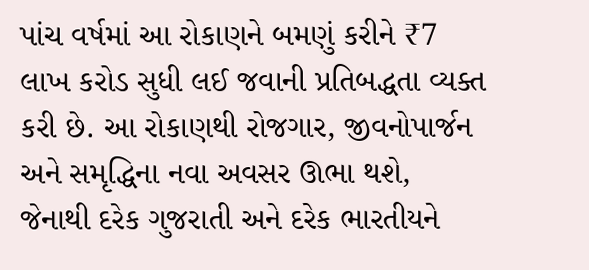પાંચ વર્ષમાં આ રોકાણને બમણું કરીને ₹7 લાખ કરોડ સુધી લઈ જવાની પ્રતિબદ્ધતા વ્યક્ત કરી છે. આ રોકાણથી રોજગાર, જીવનોપાર્જન અને સમૃદ્ધિના નવા અવસર ઊભા થશે, જેનાથી દરેક ગુજરાતી અને દરેક ભારતીયને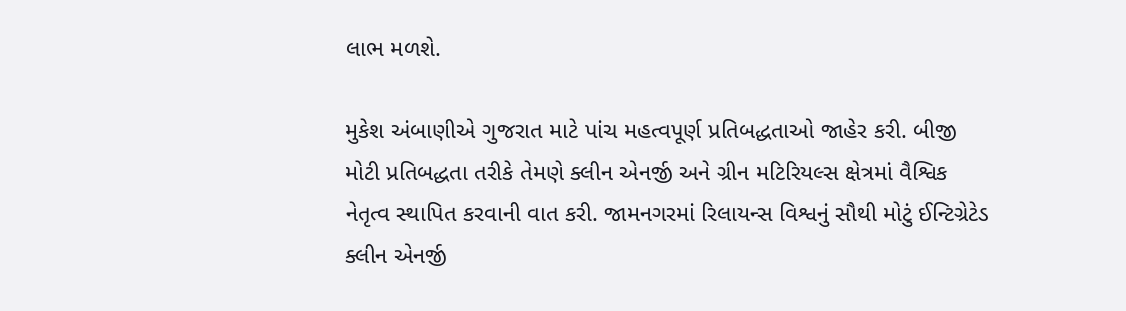લાભ મળશે.

મુકેશ અંબાણીએ ગુજરાત માટે પાંચ મહત્વપૂર્ણ પ્રતિબદ્ધતાઓ જાહેર કરી. બીજી મોટી પ્રતિબદ્ધતા તરીકે તેમણે ક્લીન એનર્જી અને ગ્રીન મટિરિયલ્સ ક્ષેત્રમાં વૈશ્વિક નેતૃત્વ સ્થાપિત કરવાની વાત કરી. જામનગરમાં રિલાયન્સ વિશ્વનું સૌથી મોટું ઈન્ટિગ્રેટેડ ક્લીન એનર્જી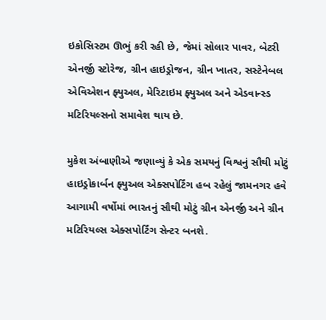ઇકોસિસ્ટમ ઊભું કરી રહી છે, જેમાં સોલાર પાવર, બેટરી એનર્જી સ્ટોરેજ, ગ્રીન હાઇડ્રોજન, ગ્રીન ખાતર, સસ્ટેનેબલ એવિએશન ફ્યુઅલ, મેરિટાઇમ ફ્યુઅલ અને એડવાન્સ્ડ મટિરિયલ્સનો સમાવેશ થાય છે.

મુકેશ અંબાણીએ જણાવ્યું કે એક સમયનું વિશ્વનું સૌથી મોટું હાઇડ્રોકાર્બન ફ્યુઅલ એક્સપોર્ટિંગ હબ રહેલું જામનગર હવે આગામી વર્ષોમાં ભારતનું સૌથી મોટું ગ્રીન એનર્જી અને ગ્રીન મટિરિયલ્સ એક્સપોર્ટિંગ સેન્ટર બનશે.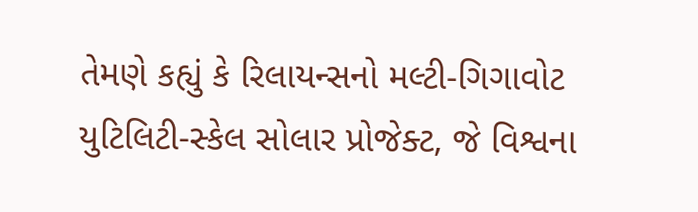તેમણે કહ્યું કે રિલાયન્સનો મલ્ટી-ગિગાવોટ યુટિલિટી-સ્કેલ સોલાર પ્રોજેક્ટ, જે વિશ્વના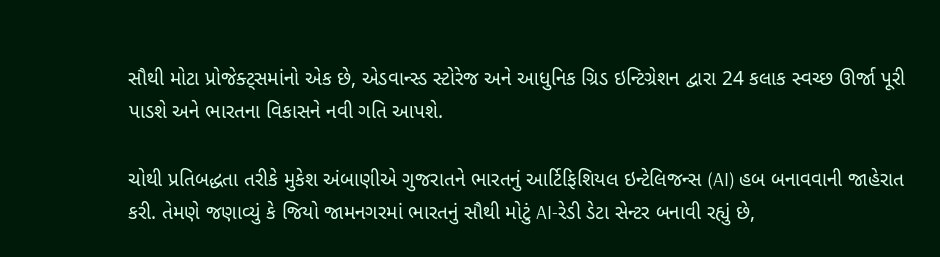સૌથી મોટા પ્રોજેક્ટ્સમાંનો એક છે, એડવાન્સ્ડ સ્ટોરેજ અને આધુનિક ગ્રિડ ઇન્ટિગ્રેશન દ્વારા 24 કલાક સ્વચ્છ ઊર્જા પૂરી પાડશે અને ભારતના વિકાસને નવી ગતિ આપશે.

ચોથી પ્રતિબદ્ધતા તરીકે મુકેશ અંબાણીએ ગુજરાતને ભારતનું આર્ટિફિશિયલ ઇન્ટેલિજન્સ (AI) હબ બનાવવાની જાહેરાત કરી. તેમણે જણાવ્યું કે જિયો જામનગરમાં ભારતનું સૌથી મોટું AI-રેડી ડેટા સેન્ટર બનાવી રહ્યું છે,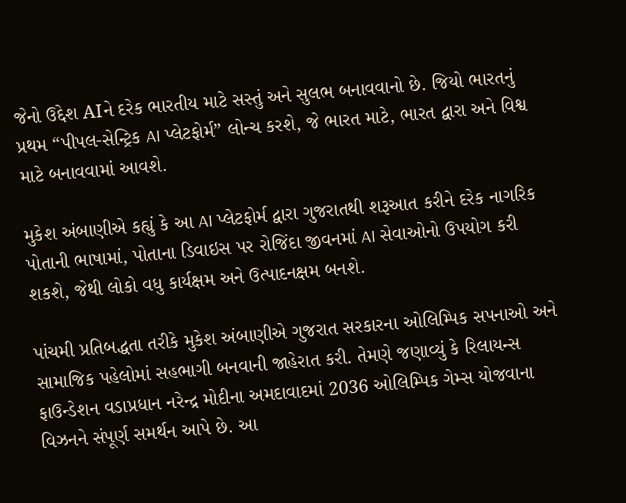જેનો ઉદ્દેશ AIને દરેક ભારતીય માટે સસ્તું અને સુલભ બનાવવાનો છે. જિયો ભારતનું પ્રથમ “પીપલ-સેન્ટ્રિક AI પ્લેટફોર્મ” લોન્ચ કરશે, જે ભારત માટે, ભારત દ્વારા અને વિશ્વ માટે બનાવવામાં આવશે.

મુકેશ અંબાણીએ કહ્યું કે આ AI પ્લેટફોર્મ દ્વારા ગુજરાતથી શરૂઆત કરીને દરેક નાગરિક પોતાની ભાષામાં, પોતાના ડિવાઇસ પર રોજિંદા જીવનમાં AI સેવાઓનો ઉપયોગ કરી શકશે, જેથી લોકો વધુ કાર્યક્ષમ અને ઉત્પાદનક્ષમ બનશે.

પાંચમી પ્રતિબદ્ધતા તરીકે મુકેશ અંબાણીએ ગુજરાત સરકારના ઓલિમ્પિક સપનાઓ અને સામાજિક પહેલોમાં સહભાગી બનવાની જાહેરાત કરી. તેમણે જણાવ્યું કે રિલાયન્સ ફાઉન્ડેશન વડાપ્રધાન નરેન્દ્ર મોદીના અમદાવાદમાં 2036 ઓલિમ્પિક ગેમ્સ યોજવાના વિઝનને સંપૂર્ણ સમર્થન આપે છે. આ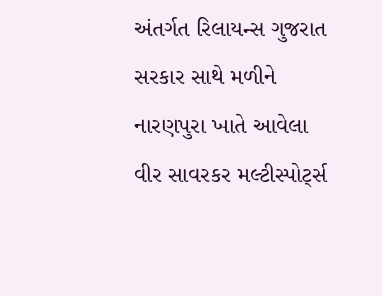અંતર્ગત રિલાયન્સ ગુજરાત સરકાર સાથે મળીને નારણપુરા ખાતે આવેલા વીર સાવરકર મલ્ટીસ્પોર્ટ્સ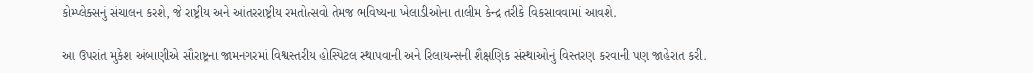કોમ્પ્લેક્સનું સંચાલન કરશે, જે રાષ્ટ્રીય અને આંતરરાષ્ટ્રીય રમતોત્સવો તેમજ ભવિષ્યના ખેલાડીઓના તાલીમ કેન્દ્ર તરીકે વિકસાવવામાં આવશે.

આ ઉપરાંત મુકેશ અંબાણીએ સૌરાષ્ટ્રના જામનગરમાં વિશ્વસ્તરીય હોસ્પિટલ સ્થાપવાની અને રિલાયન્સની શૈક્ષણિક સંસ્થાઓનું વિસ્તરણ કરવાની પણ જાહેરાત કરી.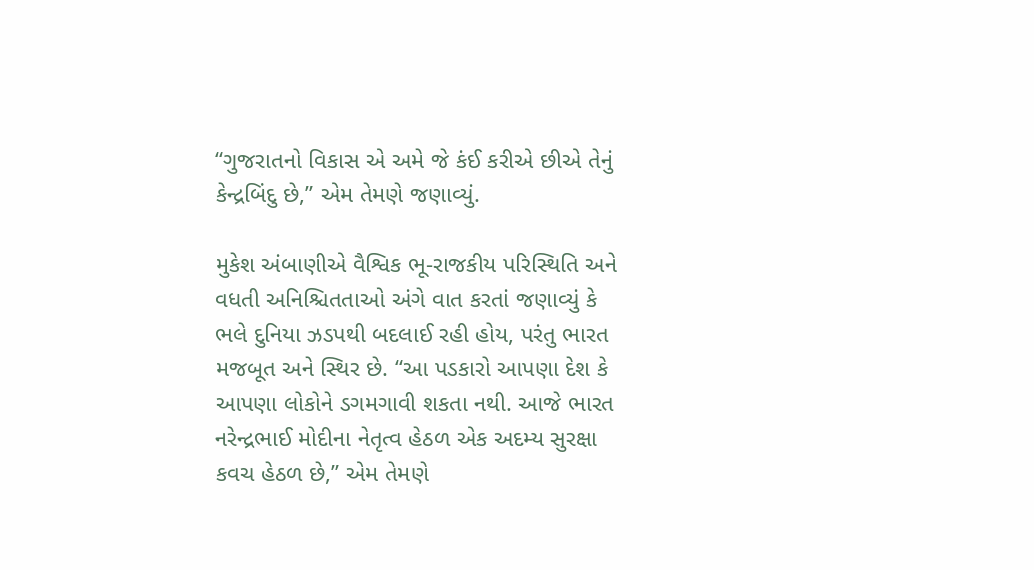“ગુજરાતનો વિકાસ એ અમે જે કંઈ કરીએ છીએ તેનું કેન્દ્રબિંદુ છે,” એમ તેમણે જણાવ્યું.

મુકેશ અંબાણીએ વૈશ્વિક ભૂ-રાજકીય પરિસ્થિતિ અને વધતી અનિશ્ચિતતાઓ અંગે વાત કરતાં જણાવ્યું કે ભલે દુનિયા ઝડપથી બદલાઈ રહી હોય, પરંતુ ભારત મજબૂત અને સ્થિર છે. “આ પડકારો આપણા દેશ કે આપણા લોકોને ડગમગાવી શકતા નથી. આજે ભારત નરેન્દ્રભાઈ મોદીના નેતૃત્વ હેઠળ એક અદમ્ય સુરક્ષા કવચ હેઠળ છે,” એમ તેમણે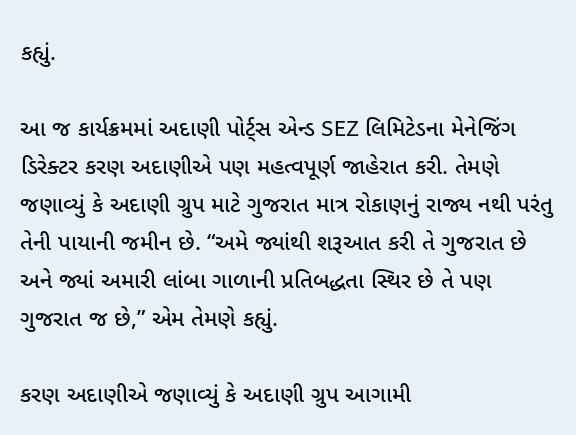કહ્યું.

આ જ કાર્યક્રમમાં અદાણી પોર્ટ્સ એન્ડ SEZ લિમિટેડના મેનેજિંગ ડિરેક્ટર કરણ અદાણીએ પણ મહત્વપૂર્ણ જાહેરાત કરી. તેમણે જણાવ્યું કે અદાણી ગ્રુપ માટે ગુજરાત માત્ર રોકાણનું રાજ્ય નથી પરંતુ તેની પાયાની જમીન છે. “અમે જ્યાંથી શરૂઆત કરી તે ગુજરાત છે અને જ્યાં અમારી લાંબા ગાળાની પ્રતિબદ્ધતા સ્થિર છે તે પણ ગુજરાત જ છે,” એમ તેમણે કહ્યું.

કરણ અદાણીએ જણાવ્યું કે અદાણી ગ્રુપ આગામી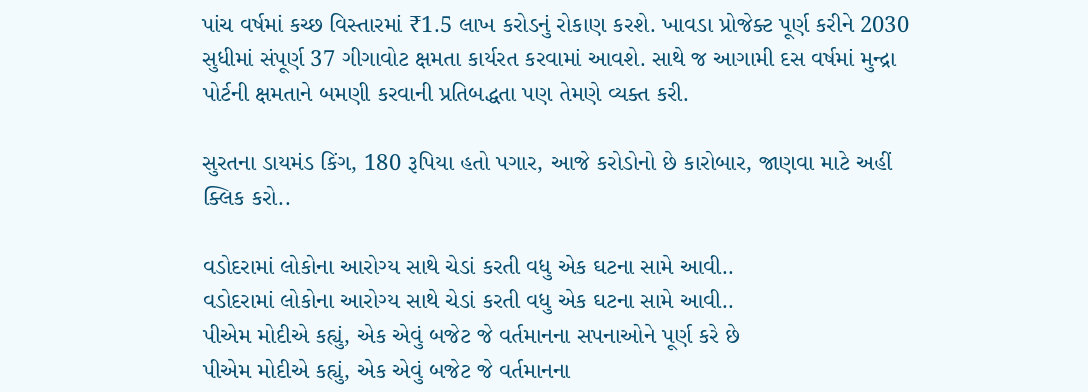પાંચ વર્ષમાં કચ્છ વિસ્તારમાં ₹1.5 લાખ કરોડનું રોકાણ કરશે. ખાવડા પ્રોજેક્ટ પૂર્ણ કરીને 2030 સુધીમાં સંપૂર્ણ 37 ગીગાવોટ ક્ષમતા કાર્યરત કરવામાં આવશે. સાથે જ આગામી દસ વર્ષમાં મુન્દ્રા પોર્ટની ક્ષમતાને બમણી કરવાની પ્રતિબદ્ધતા પણ તેમણે વ્યક્ત કરી.

સુરતના ડાયમંડ કિંગ, 180 રૂપિયા હતો પગાર, આજે કરોડોનો છે કારોબાર, જાણવા માટે અહીં ક્લિક કરો..

વડોદરામાં લોકોના આરોગ્ય સાથે ચેડાં કરતી વધુ એક ઘટના સામે આવી..
વડોદરામાં લોકોના આરોગ્ય સાથે ચેડાં કરતી વધુ એક ઘટના સામે આવી..
પીએમ મોદીએ કહ્યું, એક એવું બજેટ જે વર્તમાનના સપનાઓને પૂર્ણ કરે છે
પીએમ મોદીએ કહ્યું, એક એવું બજેટ જે વર્તમાનના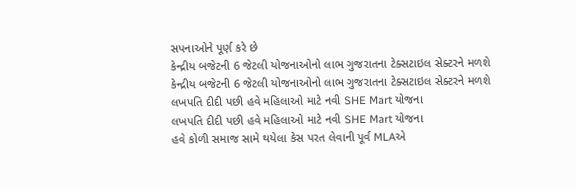સપનાઓને પૂર્ણ કરે છે
કેન્દ્રીય બજેટની 6 જેટલી યોજનાઓનો લાભ ગુજરાતના ટેક્સટાઇલ સેક્ટરને મળશે
કેન્દ્રીય બજેટની 6 જેટલી યોજનાઓનો લાભ ગુજરાતના ટેક્સટાઇલ સેક્ટરને મળશે
લખપતિ દીદી પછી હવે મહિલાઓ માટે નવી SHE Mart યોજના
લખપતિ દીદી પછી હવે મહિલાઓ માટે નવી SHE Mart યોજના
હવે કોળી સમાજ સામે થયેલા કેસ પરત લેવાની પૂર્વ MLAએ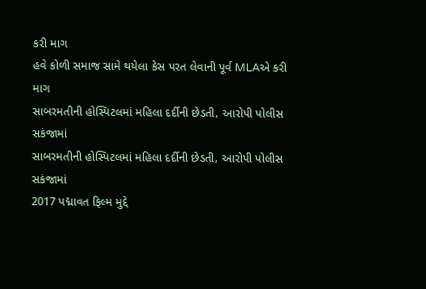કરી માગ
હવે કોળી સમાજ સામે થયેલા કેસ પરત લેવાની પૂર્વ MLAએ કરી માગ
સાબરમતીની હોસ્પિટલમાં મહિલા દર્દીની છેડતી, આરોપી પોલીસ સકંજામાં
સાબરમતીની હોસ્પિટલમાં મહિલા દર્દીની છેડતી, આરોપી પોલીસ સકંજામાં
2017 પદ્માવત ફિલ્મ મુદ્દે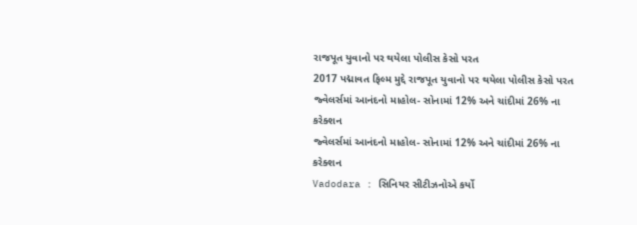રાજપૂત યુવાનો પર થયેલા પોલીસ કેસો પરત
2017 પદ્માવત ફિલ્મ મુદ્દે રાજપૂત યુવાનો પર થયેલા પોલીસ કેસો પરત
જ્વેલર્સમાં આનંદનો માહોલ- સોનામાં 12% અને ચાંદીમાં 26% ના કરેક્શન
જ્વેલર્સમાં આનંદનો માહોલ- સોનામાં 12% અને ચાંદીમાં 26% ના કરેક્શન
Vadodara : સિનિયર સીટીઝનોએ કર્યો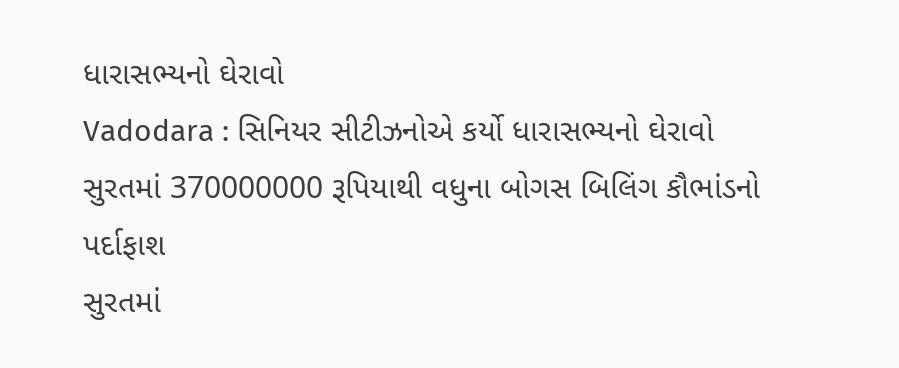ધારાસભ્યનો ઘેરાવો
Vadodara : સિનિયર સીટીઝનોએ કર્યો ધારાસભ્યનો ઘેરાવો
સુરતમાં 370000000 રૂપિયાથી વધુના બોગસ બિલિંગ કૌભાંડનો પર્દાફાશ
સુરતમાં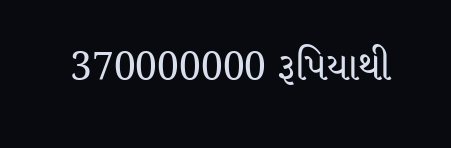370000000 રૂપિયાથી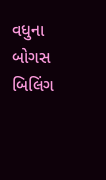વધુના બોગસ બિલિંગ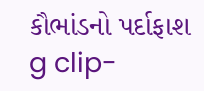કૌભાંડનો પર્દાફાશ
g clip-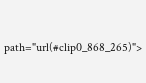path="url(#clip0_868_265)">